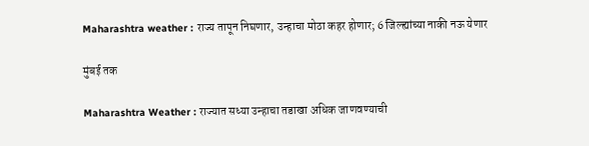Maharashtra weather : राज्य तापून निघणार, उन्हाचा मोठा कहर होणार; 6 जिल्ह्यांच्या नाकी नऊ येणार

मुंबई तक

Maharashtra Weather : राज्यात सध्या उन्हाचा तडाखा अधिक जाणवण्याची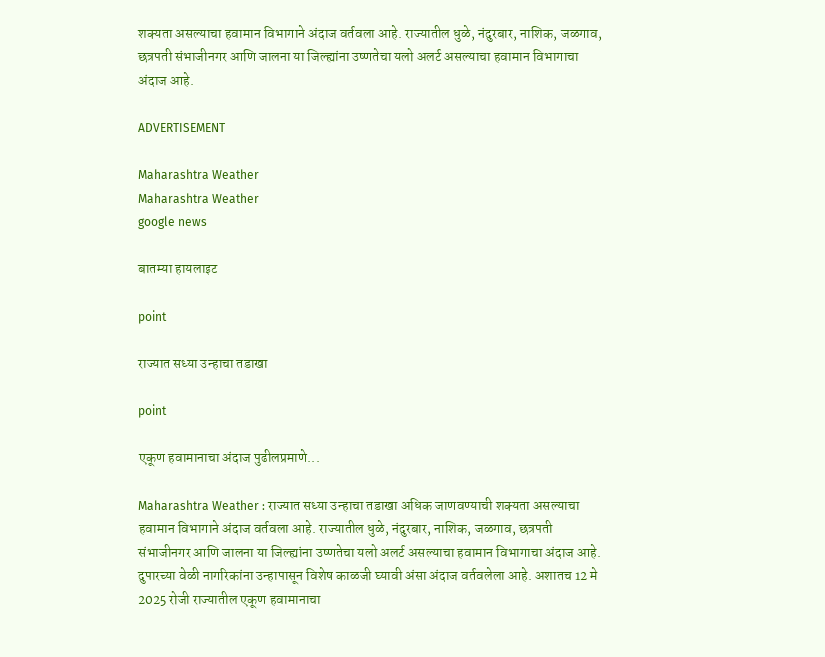शक्यता असल्याचा हवामान विभागाने अंदाज वर्तवला आहे. राज्यातील धुळे, नंदुरबार, नाशिक, जळगाव, छत्रपती संभाजीनगर आणि जालना या जिल्ह्यांना उष्णतेचा यलो अलर्ट असल्याचा हवामान विभागाचा अंदाज आहे.

ADVERTISEMENT

Maharashtra Weather
Maharashtra Weather
google news

बातम्या हायलाइट

point

राज्यात सध्या उन्हाचा तडाखा

point

एकूण हवामानाचा अंदाज पुढीलप्रमाणे...

Maharashtra Weather : राज्यात सध्या उन्हाचा तडाखा अधिक जाणवण्याची शक्यता असल्याचा हवामान विभागाने अंदाज वर्तवला आहे. राज्यातील धुळे, नंदुरबार, नाशिक, जळगाव, छत्रपती संभाजीनगर आणि जालना या जिल्ह्यांना उष्णतेचा यलो अलर्ट असल्याचा हवामान विभागाचा अंदाज आहे. दुपारच्या वेळी नागरिकांना उन्हापासून विशेष काळजी घ्यावी अंसा अंदाज वर्तवलेला आहे. अशातच 12 मे 2025 रोजी राज्यातील एकूण हवामानाचा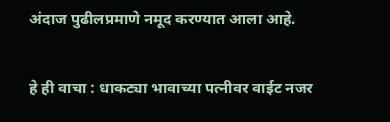अंदाज पुढीलप्रमाणे नमूद करण्यात आला आहे.

हे ही वाचा : धाकट्या भावाच्या पत्नीवर वाईट नजर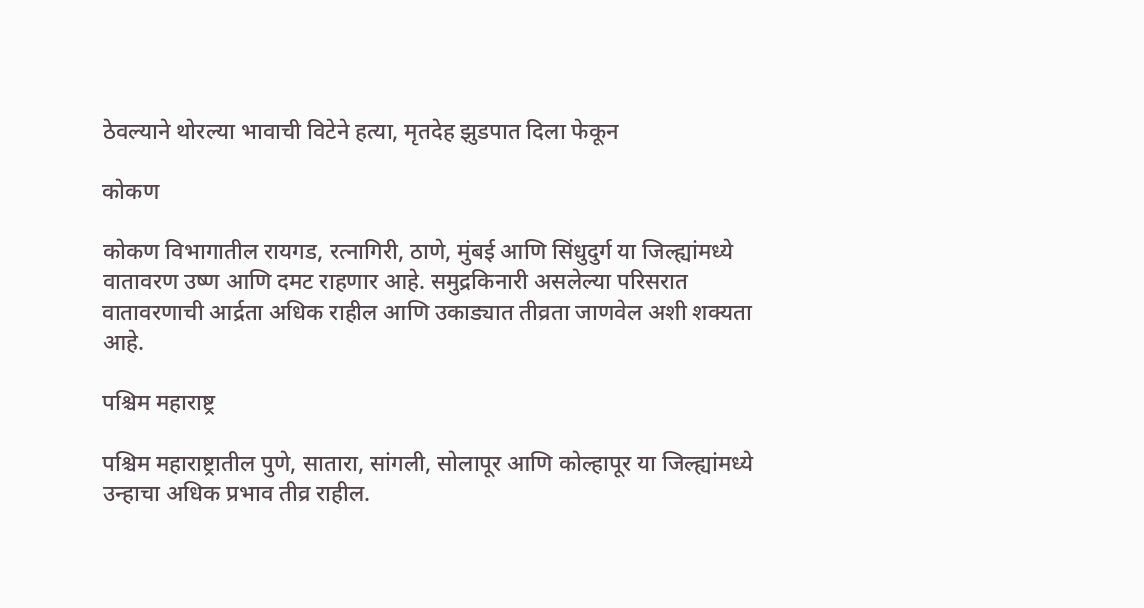ठेवल्याने थोरल्या भावाची विटेने हत्या, मृतदेह झुडपात दिला फेकून

कोकण

कोकण विभागातील रायगड, रत्नागिरी, ठाणे, मुंबई आणि सिंधुदुर्ग या जिल्ह्यांमध्ये वातावरण उष्ण आणि दमट राहणार आहे. समुद्रकिनारी असलेल्या परिसरात वातावरणाची आर्द्रता अधिक राहील आणि उकाड्यात तीव्रता जाणवेल अशी शक्यता आहे.

पश्चिम महाराष्ट्र

पश्चिम महाराष्ट्रातील पुणे, सातारा, सांगली, सोलापूर आणि कोल्हापूर या जिल्ह्यांमध्ये उन्हाचा अधिक प्रभाव तीव्र राहील.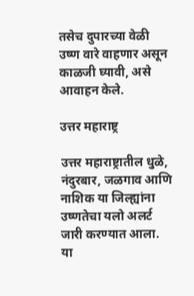तसेच दुपारच्या वेळी उष्ण वारे वाहणार असून  काळजी घ्यावी, असे आवाहन केले.

उत्तर महाराष्ट्र

उत्तर महाराष्ट्रातील धुळे, नंदुरबार, जळगाव आणि नाशिक या जिल्ह्यांना उष्णतेचा यलो अलर्ट जारी करण्यात आला. या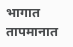भागात तापमानात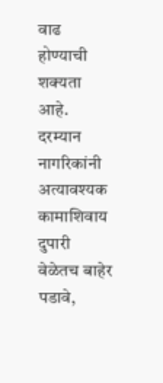वाढ होण्याची शक्यता आहे. दरम्यान नागरिकांनी अत्यावश्यक कामाशिवाय दुपारी वेळेतच बाहेर पडावे,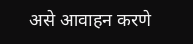असे आवाहन करणे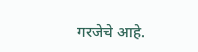गरजेचे आहे.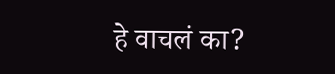हे वाचलं का?